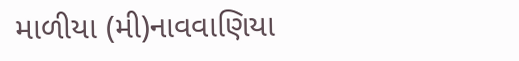માળીયા (મી)નાવવાણિયા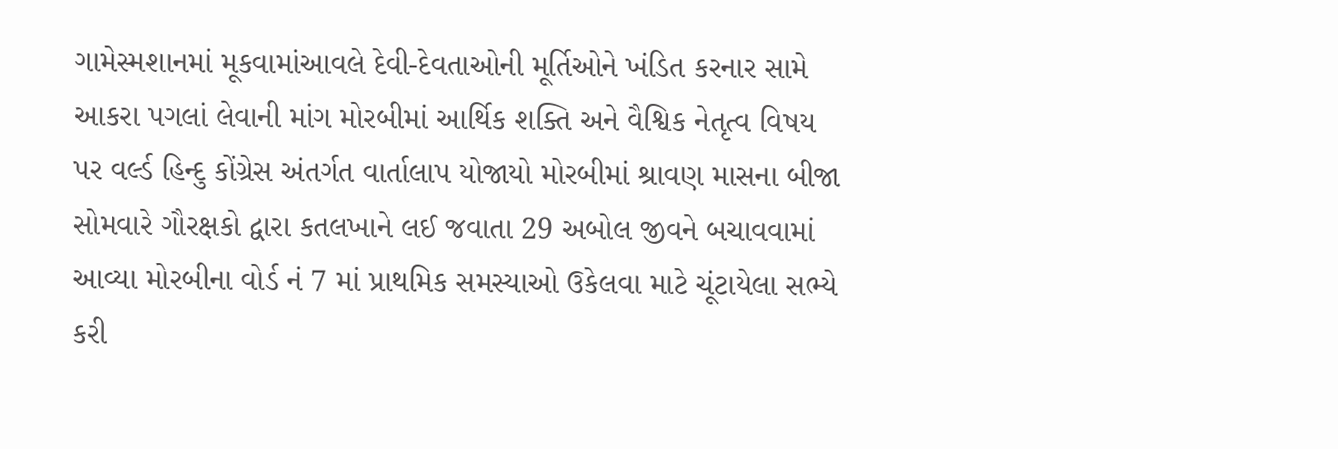ગામેસ્મશાનમાં મૂકવામાંઆવલે દેવી-દેવતાઓની મૂર્તિઓને ખંડિત કરનાર સામે આકરા પગલાં લેવાની માંગ મોરબીમાં આર્થિક શક્તિ અને વૈશ્વિક નેતૃત્વ વિષય પર વર્લ્ડ હિન્દુ કોંગ્રેસ અંતર્ગત વાર્તાલાપ યોજાયો મોરબીમાં શ્રાવણ માસના બીજા સોમવારે ગૌરક્ષકો દ્વારા કતલખાને લઈ જવાતા 29 અબોલ જીવને બચાવવામાં આવ્યા મોરબીના વોર્ડ નં 7 માં પ્રાથમિક સમસ્યાઓ ઉકેલવા માટે ચૂંટાયેલા સભ્યે કરી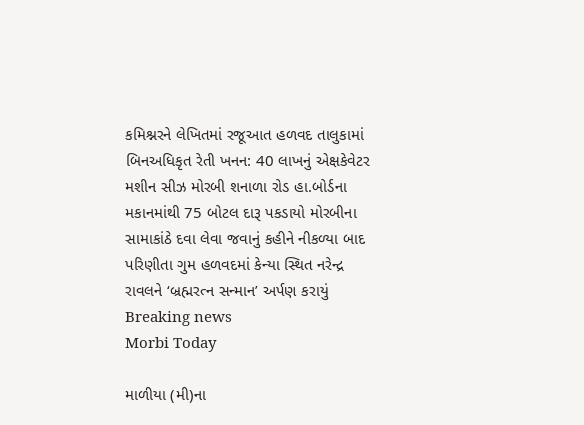કમિશ્નરને લેખિતમાં રજૂઆત હળવદ તાલુકામાં બિનઅધિકૃત રેતી ખનન: 40 લાખનું એક્ષકેવેટર મશીન સીઝ મોરબી શનાળા રોડ હા.બોર્ડના મકાનમાંથી 75 બોટલ દારૂ પકડાયો મોરબીના સામાકાંઠે દવા લેવા જવાનું કહીને નીકળ્યા બાદ પરિણીતા ગુમ હળવદમાં કેન્યા સ્થિત નરેન્દ્ર રાવલને ‘બ્રહ્મરત્ન સન્માન’ અર્પણ કરાયું
Breaking news
Morbi Today

માળીયા (મી)ના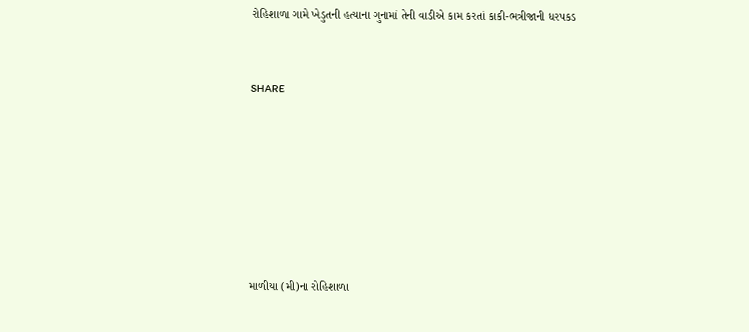રોહિશાળા ગામે ખેડુતની હત્યાના ગુનામાં તેની વાડીએ કામ કરતાં કાકી-ભત્રીજાની ધરપકડ


SHARE







માળીયા (મી)ના રોહિશાળા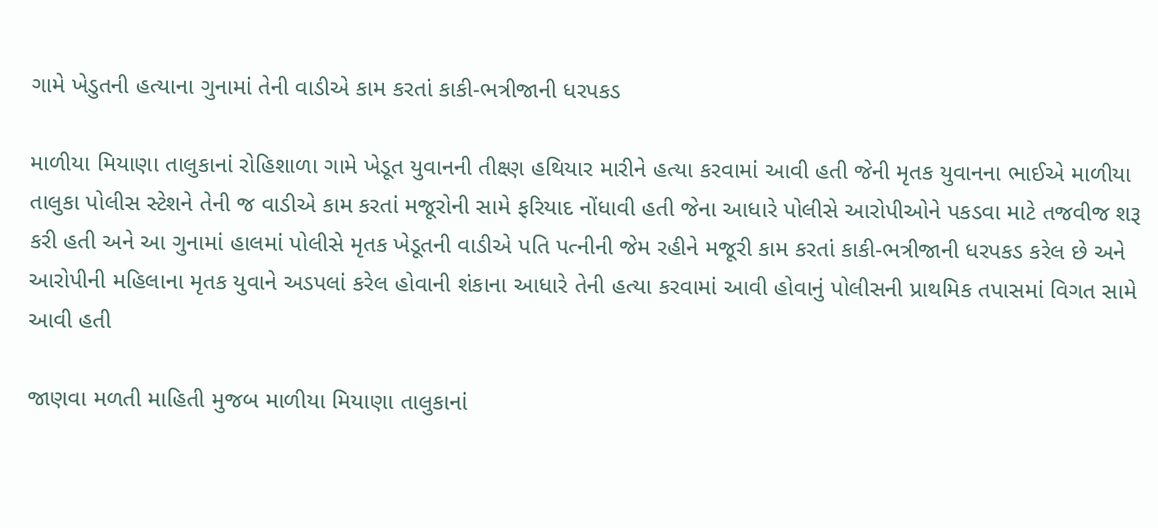ગામે ખેડુતની હત્યાના ગુનામાં તેની વાડીએ કામ કરતાં કાકી-ભત્રીજાની ધરપકડ

માળીયા મિયાણા તાલુકાનાં રોહિશાળા ગામે ખેડૂત યુવાનની તીક્ષ્ણ હથિયાર મારીને હત્યા કરવામાં આવી હતી જેની મૃતક યુવાનના ભાઈએ માળીયા તાલુકા પોલીસ સ્ટેશને તેની જ વાડીએ કામ કરતાં મજૂરોની સામે ફરિયાદ નોંધાવી હતી જેના આધારે પોલીસે આરોપીઓને પકડવા માટે તજવીજ શરૂ કરી હતી અને આ ગુનામાં હાલમાં પોલીસે મૃતક ખેડૂતની વાડીએ પતિ પત્નીની જેમ રહીને મજૂરી કામ કરતાં કાકી-ભત્રીજાની ધરપકડ કરેલ છે અને આરોપીની મહિલાના મૃતક યુવાને અડપલાં કરેલ હોવાની શંકાના આધારે તેની હત્યા કરવામાં આવી હોવાનું પોલીસની પ્રાથમિક તપાસમાં વિગત સામે આવી હતી

જાણવા મળતી માહિતી મુજબ માળીયા મિયાણા તાલુકાનાં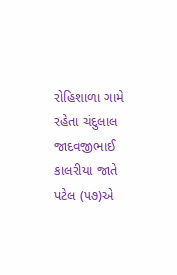રોહિશાળા ગામે રહેતા ચંદુલાલ જાદવજીભાઈ કાલરીયા જાતે પટેલ (૫૭)એ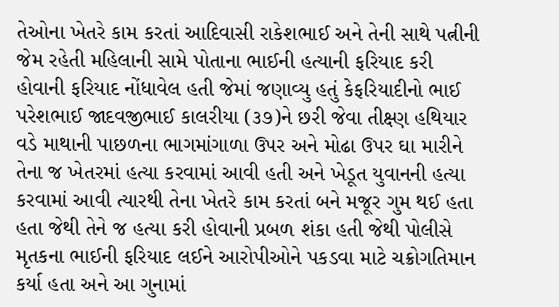તેઓના ખેતરે કામ કરતાં આદિવાસી રાકેશભાઈ અને તેની સાથે પત્નીની જેમ રહેતી મહિલાની સામે પોતાના ભાઈની હત્યાની ફરિયાદ કરી હોવાની ફરિયાદ નોંધાવેલ હતી જેમાં જણાવ્યુ હતું કેફરિયાદીનો ભાઈ પરેશભાઈ જાદવજીભાઈ કાલરીયા (૩૭)ને છરી જેવા તીક્ષ્ણ હથિયાર વડે માથાની પાછળના ભાગમાંગાળા ઉપર અને મોઢા ઉપર ઘા મારીને તેના જ ખેતરમાં હત્યા કરવામાં આવી હતી અને ખેડૂત યુવાનની હત્યા કરવામાં આવી ત્યારથી તેના ખેતરે કામ કરતાં બને મજૂર ગુમ થઈ હતા હતા જેથી તેને જ હત્યા કરી હોવાની પ્રબળ શંકા હતી જેથી પોલીસે મૃતકના ભાઈની ફરિયાદ લઈને આરોપીઓને પકડવા માટે ચક્રોગતિમાન કર્યા હતા અને આ ગુનામાં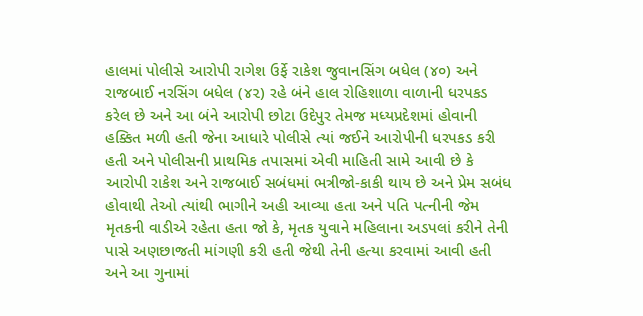હાલમાં પોલીસે આરોપી રાગેશ ઉર્ફે રાકેશ જુવાનસિંગ બધેલ (૪૦) અને રાજબાઈ નરસિંગ બધેલ (૪૨) રહે બંને હાલ રોહિશાળા વાળાની ધરપકડ કરેલ છે અને આ બંને આરોપી છોટા ઉદેપુર તેમજ મધ્યપ્રદેશમાં હોવાની હક્કિત મળી હતી જેના આધારે પોલીસે ત્યાં જઈને આરોપીની ધરપકડ કરી હતી અને પોલીસની પ્રાથમિક તપાસમાં એવી માહિતી સામે આવી છે કે આરોપી રાકેશ અને રાજબાઈ સબંધમાં ભત્રીજો-કાકી થાય છે અને પ્રેમ સબંધ હોવાથી તેઓ ત્યાંથી ભાગીને અહી આવ્યા હતા અને પતિ પત્નીની જેમ મૃતકની વાડીએ રહેતા હતા જો કે, મૃતક યુવાને મહિલાના અડપલાં કરીને તેની પાસે અણછાજતી માંગણી કરી હતી જેથી તેની હત્યા કરવામાં આવી હતી અને આ ગુનામાં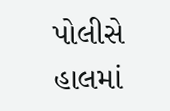પોલીસે હાલમાં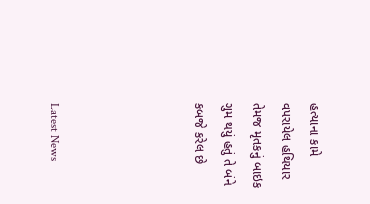હત્યાના કામે વપરાયેલ હથિયાર તેમજ મૃતકનું બાઇક ગુમ થયું હતું તે બંને કબજે કરેલ છે




Latest News